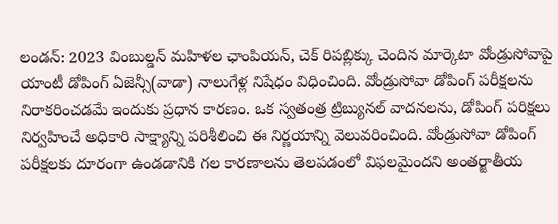లండన్: 2023 వింబుల్డన్ మహిళల ఛాంపియన్, చెక్ రిపబ్లిక్కు చెందిన మార్కెటా వోండ్రుసోవాపై యాంటీ డోపింగ్ ఏజెన్సీ(వాడా) నాలుగేళ్ల నిషేధం విధించింది. వోండ్రుసోవా డోపింగ్ పరీక్షలను నిరాకరించడమే ఇందుకు ప్రధాన కారణం. ఒక స్వతంత్ర ట్రిబ్యునల్ వాదనలను, డోపింగ్ పరిక్షలు నిర్వహించే అధికారి సాక్ష్యాన్ని పరిశీలించి ఈ నిర్ణయాన్ని వెలువరించింది. వోండ్రుసోవా డోపింగ్ పరీక్షలకు దూరంగా ఉండడానికి గల కారణాలను తెలపడంలో విఫలమైందని అంతర్జాతీయ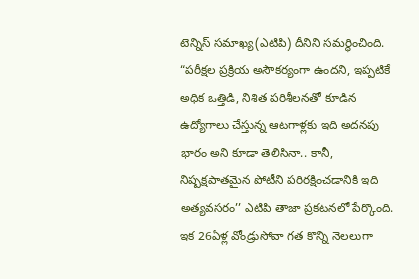టెన్నిస్ సమాఖ్య(ఎటిపి) దీనిని సమర్థించింది. “పరీక్షల ప్రక్రియ అసౌకర్యంగా ఉందని, ఇప్పటికే అధిక ఒత్తిడి, నిశిత పరిశీలనతో కూడిన ఉద్యోగాలు చేస్తున్న ఆటగాళ్లకు ఇది అదనపు భారం అని కూడా తెలిసినా.. కానీ, నిష్పక్షపాతమైన పోటీని పరిరక్షించడానికి ఇది అత్యవసరం’’ ఎటిపి తాజా ప్రకటనలో పేర్కొంది. ఇక 26ఏళ్ల వోండ్రుసోవా గత కొన్ని నెలలుగా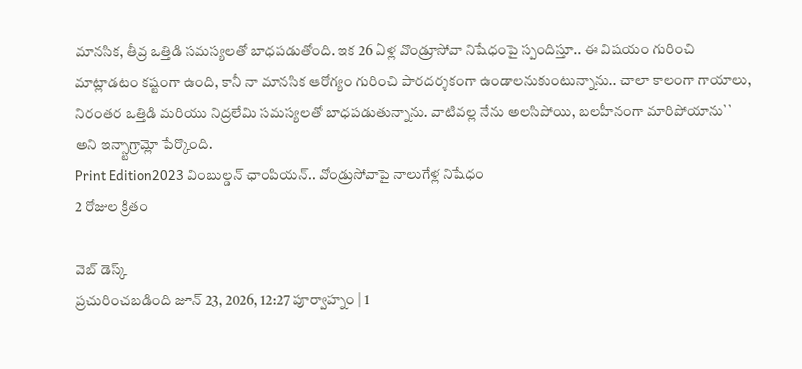మానసిక, తీవ్ర ఒత్తిడి సమస్యలతో బాధపడుతోంది. ఇక 26 ఏళ్ల వొండ్రూసోవా నిషేధంపై స్పందిస్తూ.. ఈ విషయం గురించి మాట్లాడటం కష్టంగా ఉంది, కానీ నా మానసిక ఆరోగ్యం గురించి పారదర్శకంగా ఉండాలనుకుంటున్నాను.. చాలా కాలంగా గాయాలు, నిరంతర ఒత్తిడి మరియు నిద్రలేమి సమస్యలతో బాధపడుతున్నాను. వాటివల్ల నేను అలసిపోయి, బలహీనంగా మారిపోయాను`` అని ఇన్స్టాగ్రామ్లో పేర్కొంది.
Print Edition2023 వింబుల్డన్ ఛాంపియన్.. వోండ్రుసోవాపై నాలుగేళ్ల నిషేధం
2 రోజుల క్రితం

వెబ్ డెస్క్
ప్రచురించబడింది జూన్ 23, 2026, 12:27 పూర్వాహ్నం | 1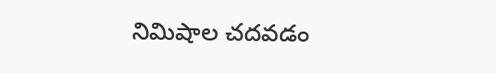నిమిషాల చదవడం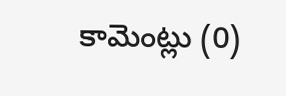కామెంట్లు (0)